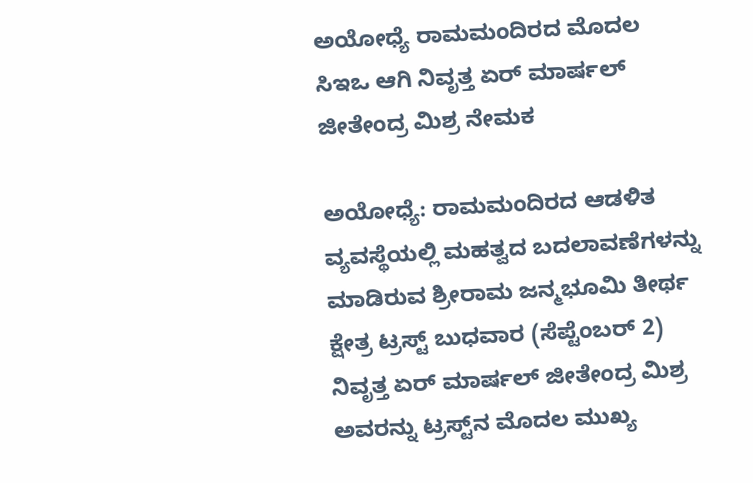ಅಯೋಧ್ಯೆ ರಾಮಮಂದಿರದ ಮೊದಲ ಸಿಇಒ ಆಗಿ ನಿವೃತ್ತ ಏರ್‌ ಮಾರ್ಷಲ್‌ ಜೀತೇಂದ್ರ ಮಿಶ್ರ ನೇಮಕ

ಅಯೋಧ್ಯೆ: ರಾಮಮಂದಿರದ ಆಡಳಿತ ವ್ಯವಸ್ಥೆಯಲ್ಲಿ ಮಹತ್ವದ ಬದಲಾವಣೆಗಳನ್ನು ಮಾಡಿರುವ ಶ್ರೀರಾಮ ಜನ್ಮಭೂಮಿ ತೀರ್ಥ ಕ್ಷೇತ್ರ ಟ್ರಸ್ಟ್‌ ಬುಧವಾರ (ಸೆಪ್ಟೆಂಬರ್‌ 2) ನಿವೃತ್ತ ಏರ್‌ ಮಾರ್ಷಲ್‌ ಜೀತೇಂದ್ರ ಮಿಶ್ರ ಅವರನ್ನು ಟ್ರಸ್ಟ್‌ನ ಮೊದಲ ಮುಖ್ಯ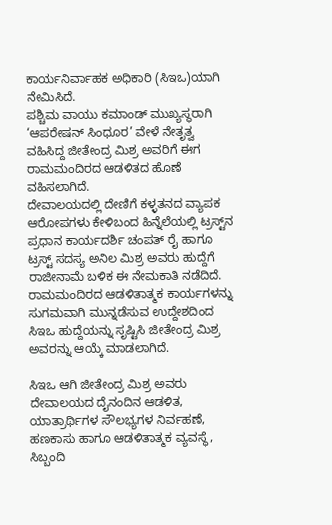ಕಾರ್ಯನಿರ್ವಾಹಕ ಅಧಿಕಾರಿ (ಸಿಇಒ)ಯಾಗಿ ನೇಮಿಸಿದೆ.
ಪಶ್ಚಿಮ ವಾಯು ಕಮಾಂಡ್‌ ಮುಖ್ಯಸ್ಥರಾಗಿ ‘ಆಪರೇಷನ್‌ ಸಿಂಧೂರ’ ವೇಳೆ ನೇತೃತ್ವ ವಹಿಸಿದ್ದ ಜೀತೇಂದ್ರ ಮಿಶ್ರ ಅವರಿಗೆ ಈಗ ರಾಮಮಂದಿರದ ಆಡಳಿತದ ಹೊಣೆ ವಹಿಸಲಾಗಿದೆ.
ದೇವಾಲಯದಲ್ಲಿ ದೇಣಿಗೆ ಕಳ್ಳತನದ ವ್ಯಾಪಕ ಆರೋಪಗಳು ಕೇಳಿಬಂದ ಹಿನ್ನೆಲೆಯಲ್ಲಿ ಟ್ರಸ್ಟ್‌ನ ಪ್ರಧಾನ ಕಾರ್ಯದರ್ಶಿ ಚಂಪತ್‌ ರೈ ಹಾಗೂ ಟ್ರಸ್ಟ್‌ ಸದಸ್ಯ ಅನಿಲ ಮಿಶ್ರ ಅವರು ಹುದ್ದೆಗೆ ರಾಜೀನಾಮೆ ಬಳಿಕ ಈ ನೇಮಕಾತಿ ನಡೆದಿದೆ. ರಾಮಮಂದಿರದ ಆಡಳಿತಾತ್ಮಕ ಕಾರ್ಯಗಳನ್ನು ಸುಗಮವಾಗಿ ಮುನ್ನಡೆಸುವ ಉದ್ದೇಶದಿಂದ ಸಿಇಒ ಹುದ್ದೆಯನ್ನು ಸೃಷ್ಟಿಸಿ ಜೀತೇಂದ್ರ ಮಿಶ್ರ ಅವರನ್ನು ಆಯ್ಕೆ ಮಾಡಲಾಗಿದೆ.

ಸಿಇಒ ಆಗಿ ಜೀತೇಂದ್ರ ಮಿಶ್ರ ಅವರು ದೇವಾಲಯದ ದೈನಂದಿನ ಆಡಳಿತ, ಯಾತ್ರಾರ್ಥಿಗಳ ಸೌಲಭ್ಯಗಳ ನಿರ್ವಹಣೆ, ಹಣಕಾಸು ಹಾಗೂ ಆಡಳಿತಾತ್ಮಕ ವ್ಯವಸ್ಥೆ, ಸಿಬ್ಬಂದಿ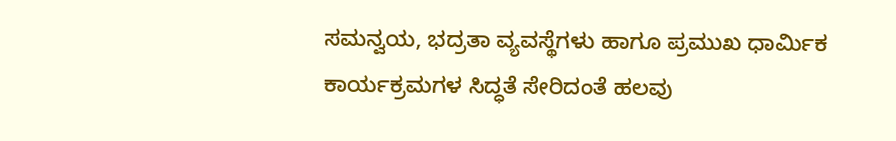ಸಮನ್ವಯ, ಭದ್ರತಾ ವ್ಯವಸ್ಥೆಗಳು ಹಾಗೂ ಪ್ರಮುಖ ಧಾರ್ಮಿಕ ಕಾರ್ಯಕ್ರಮಗಳ ಸಿದ್ಧತೆ ಸೇರಿದಂತೆ ಹಲವು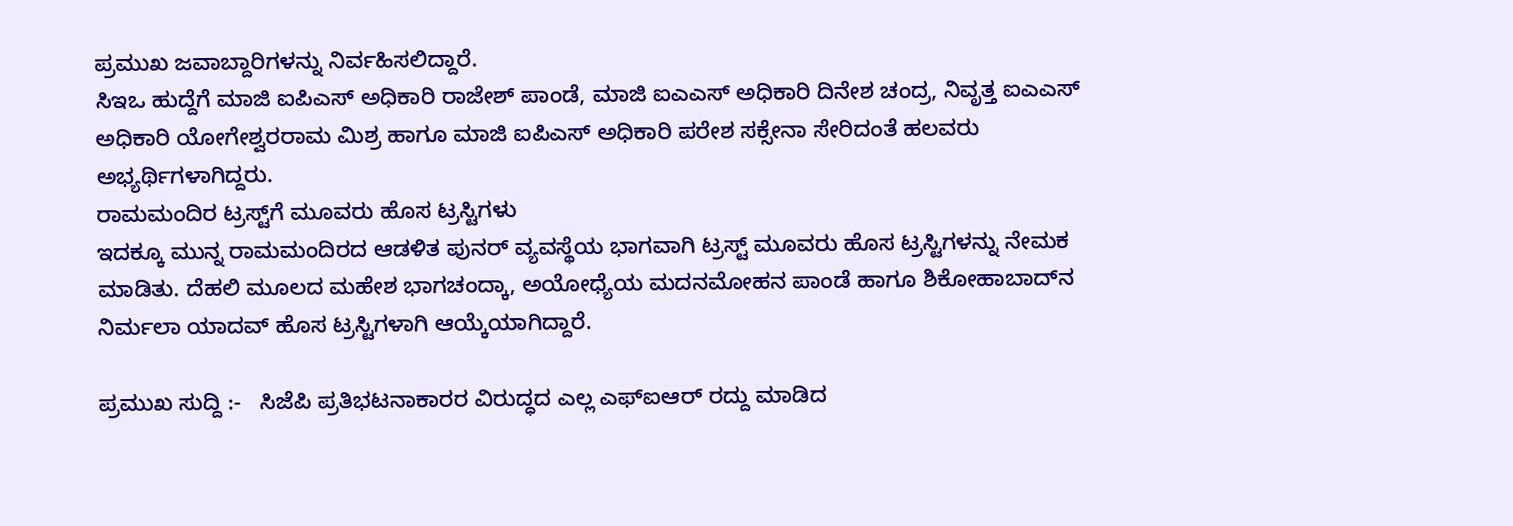ಪ್ರಮುಖ ಜವಾಬ್ದಾರಿಗಳನ್ನು ನಿರ್ವಹಿಸಲಿದ್ದಾರೆ.
ಸಿಇಒ ಹುದ್ದೆಗೆ ಮಾಜಿ ಐಪಿಎಸ್‌ ಅಧಿಕಾರಿ ರಾಜೇಶ್‌ ಪಾಂಡೆ, ಮಾಜಿ ಐಎಎಸ್‌ ಅಧಿಕಾರಿ ದಿನೇಶ ಚಂದ್ರ, ನಿವೃತ್ತ ಐಎಎಸ್‌ ಅಧಿಕಾರಿ ಯೋಗೇಶ್ವರರಾಮ ಮಿಶ್ರ ಹಾಗೂ ಮಾಜಿ ಐಪಿಎಸ್‌ ಅಧಿಕಾರಿ ಪರೇಶ ಸಕ್ಸೇನಾ ಸೇರಿದಂತೆ ಹಲವರು ಅಭ್ಯರ್ಥಿಗಳಾಗಿದ್ದರು.
ರಾಮಮಂದಿರ ಟ್ರಸ್ಟ್‌ಗೆ ಮೂವರು ಹೊಸ ಟ್ರಸ್ಟಿಗಳು
ಇದಕ್ಕೂ ಮುನ್ನ ರಾಮಮಂದಿರದ ಆಡಳಿತ ಪುನರ್‌ ವ್ಯವಸ್ಥೆಯ ಭಾಗವಾಗಿ ಟ್ರಸ್ಟ್‌ ಮೂವರು ಹೊಸ ಟ್ರಸ್ಟಿಗಳನ್ನು ನೇಮಕ ಮಾಡಿತು. ದೆಹಲಿ ಮೂಲದ ಮಹೇಶ ಭಾಗಚಂದ್ಕಾ, ಅಯೋಧ್ಯೆಯ ಮದನಮೋಹನ ಪಾಂಡೆ ಹಾಗೂ ಶಿಕೋಹಾಬಾದ್‌ನ ನಿರ್ಮಲಾ ಯಾದವ್‌ ಹೊಸ ಟ್ರಸ್ಟಿಗಳಾಗಿ ಆಯ್ಕೆಯಾಗಿದ್ದಾರೆ.

ಪ್ರಮುಖ ಸುದ್ದಿ :-   ಸಿಜೆಪಿ ಪ್ರತಿಭಟನಾಕಾರರ ವಿರುದ್ಧದ ಎಲ್ಲ ಎಫ್‌ಐಆರ್‌ ರದ್ದು ಮಾಡಿದ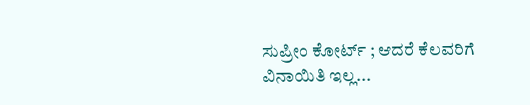ಸುಪ್ರೀಂ ಕೋರ್ಟ್‌ ; ಆದರೆ ಕೆಲವರಿಗೆ ವಿನಾಯಿತಿ ಇಲ್ಲ...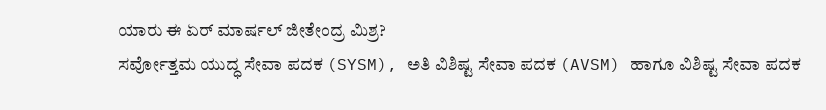ಯಾರು ಈ ಏರ್‌ ಮಾರ್ಷಲ್‌ ಜೀತೇಂದ್ರ ಮಿಶ್ರ?
ಸರ್ವೋತ್ತಮ ಯುದ್ಧ ಸೇವಾ ಪದಕ (SYSM), ಅತಿ ವಿಶಿಷ್ಟ ಸೇವಾ ಪದಕ (AVSM) ಹಾಗೂ ವಿಶಿಷ್ಟ ಸೇವಾ ಪದಕ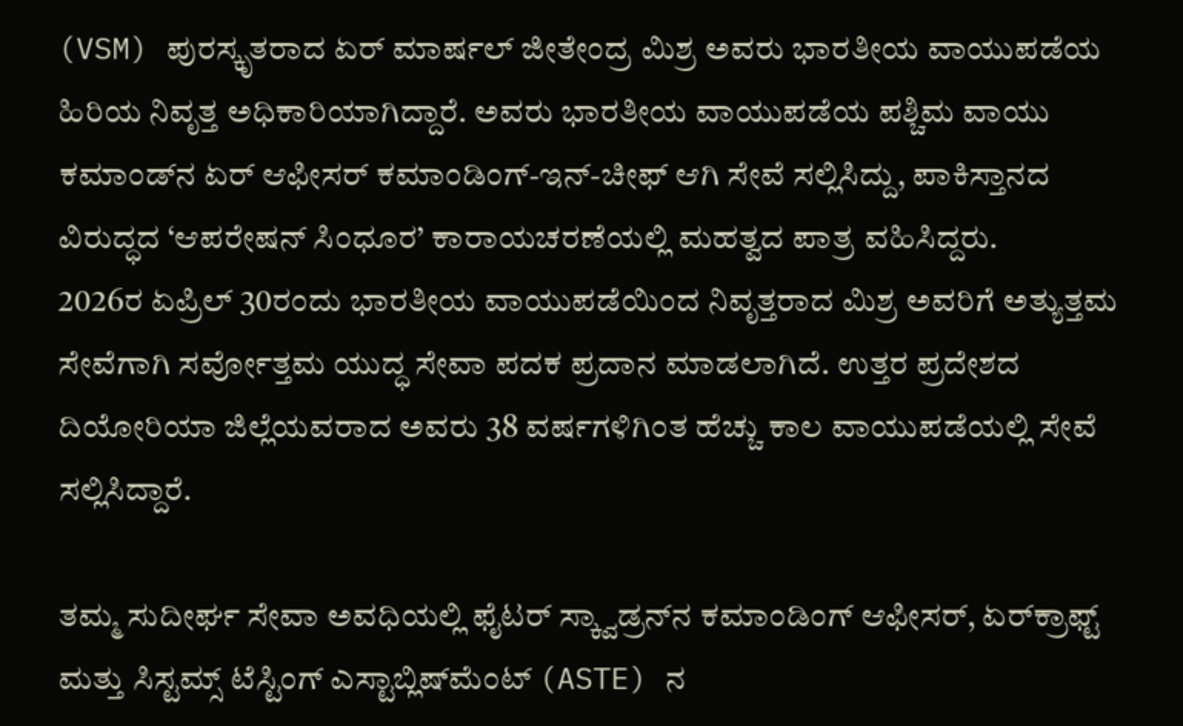(VSM) ಪುರಸ್ಕೃತರಾದ ಏರ್‌ ಮಾರ್ಷಲ್‌ ಜೀತೇಂದ್ರ ಮಿಶ್ರ ಅವರು ಭಾರತೀಯ ವಾಯುಪಡೆಯ ಹಿರಿಯ ನಿವೃತ್ತ ಅಧಿಕಾರಿಯಾಗಿದ್ದಾರೆ. ಅವರು ಭಾರತೀಯ ವಾಯುಪಡೆಯ ಪಶ್ಚಿಮ ವಾಯು ಕಮಾಂಡ್‌ನ ಏರ್‌ ಆಫೀಸರ್‌ ಕಮಾಂಡಿಂಗ್‌-ಇನ್‌-ಚೀಫ್‌ ಆಗಿ ಸೇವೆ ಸಲ್ಲಿಸಿದ್ದು, ಪಾಕಿಸ್ತಾನದ ವಿರುದ್ಧದ ‘ಆಪರೇಷನ್‌ ಸಿಂಧೂರ’ ಕಾರಾಯಚರಣೆಯಲ್ಲಿ ಮಹತ್ವದ ಪಾತ್ರ ವಹಿಸಿದ್ದರು.
2026ರ ಏಪ್ರಿಲ್‌ 30ರಂದು ಭಾರತೀಯ ವಾಯುಪಡೆಯಿಂದ ನಿವೃತ್ತರಾದ ಮಿಶ್ರ ಅವರಿಗೆ ಅತ್ಯುತ್ತಮ ಸೇವೆಗಾಗಿ ಸರ್ವೋತ್ತಮ ಯುದ್ಧ ಸೇವಾ ಪದಕ ಪ್ರದಾನ ಮಾಡಲಾಗಿದೆ. ಉತ್ತರ ಪ್ರದೇಶದ ದಿಯೋರಿಯಾ ಜಿಲ್ಲೆಯವರಾದ ಅವರು 38 ವರ್ಷಗಳಿಗಿಂತ ಹೆಚ್ಚು ಕಾಲ ವಾಯುಪಡೆಯಲ್ಲಿ ಸೇವೆ ಸಲ್ಲಿಸಿದ್ದಾರೆ.

ತಮ್ಮ ಸುದೀರ್ಘ ಸೇವಾ ಅವಧಿಯಲ್ಲಿ ಫೈಟರ್‌ ಸ್ಕ್ವಾಡ್ರನ್‌ನ ಕಮಾಂಡಿಂಗ್‌ ಆಫೀಸರ್‌, ಏರ್‌ಕ್ರಾಫ್ಟ್‌ ಮತ್ತು ಸಿಸ್ಟಮ್ಸ್‌ ಟೆಸ್ಟಿಂಗ್‌ ಎಸ್ಟಾಬ್ಲಿಷ್‌ಮೆಂಟ್‌ (ASTE) ನ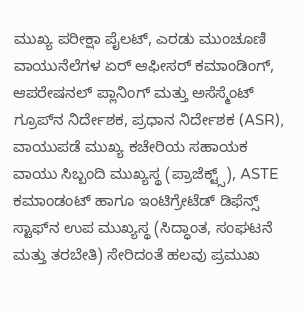ಮುಖ್ಯ ಪರೀಕ್ಷಾ ಪೈಲಟ್‌, ಎರಡು ಮುಂಚೂಣಿ ವಾಯುನೆಲೆಗಳ ಏರ್‌ ಆಫೀಸರ್‌ ಕಮಾಂಡಿಂಗ್‌, ಆಪರೇಷನಲ್‌ ಪ್ಲಾನಿಂಗ್‌ ಮತ್ತು ಅಸೆಸ್ಮೆಂಟ್‌ ಗ್ರೂಪ್‌ನ ನಿರ್ದೇಶಕ, ಪ್ರಧಾನ ನಿರ್ದೇಶಕ (ASR), ವಾಯುಪಡೆ ಮುಖ್ಯ ಕಚೇರಿಯ ಸಹಾಯಕ ವಾಯು ಸಿಬ್ಬಂದಿ ಮುಖ್ಯಸ್ಥ (ಪ್ರಾಜೆಕ್ಟ್ಸ್‌), ASTE ಕಮಾಂಡಂಟ್‌ ಹಾಗೂ ಇಂಟಿಗ್ರೇಟೆಡ್‌ ಡಿಫೆನ್ಸ್‌ ಸ್ಟಾಫ್‌ನ ಉಪ ಮುಖ್ಯಸ್ಥ (ಸಿದ್ಧಾಂತ, ಸಂಘಟನೆ ಮತ್ತು ತರಬೇತಿ) ಸೇರಿದಂತೆ ಹಲವು ಪ್ರಮುಖ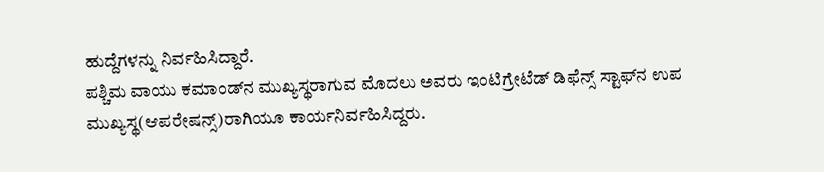ಹುದ್ದೆಗಳನ್ನು ನಿರ್ವಹಿಸಿದ್ದಾರೆ.
ಪಶ್ಚಿಮ ವಾಯು ಕಮಾಂಡ್‌ನ ಮುಖ್ಯಸ್ಥರಾಗುವ ಮೊದಲು ಅವರು ಇಂಟಿಗ್ರೇಟೆಡ್‌ ಡಿಫೆನ್ಸ್‌ ಸ್ಟಾಫ್‌ನ ಉಪ ಮುಖ್ಯಸ್ಥ(ಆಪರೇಷನ್ಸ್‌)ರಾಗಿಯೂ ಕಾರ್ಯನಿರ್ವಹಿಸಿದ್ದರು.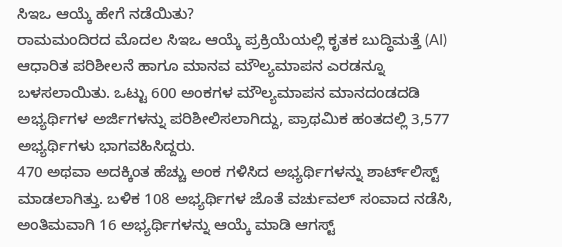ಸಿಇಒ ಆಯ್ಕೆ ಹೇಗೆ ನಡೆಯಿತು?
ರಾಮಮಂದಿರದ ಮೊದಲ ಸಿಇಒ ಆಯ್ಕೆ ಪ್ರಕ್ರಿಯೆಯಲ್ಲಿ ಕೃತಕ ಬುದ್ಧಿಮತ್ತೆ (AI) ಆಧಾರಿತ ಪರಿಶೀಲನೆ ಹಾಗೂ ಮಾನವ ಮೌಲ್ಯಮಾಪನ ಎರಡನ್ನೂ ಬಳಸಲಾಯಿತು. ಒಟ್ಟು 600 ಅಂಕಗಳ ಮೌಲ್ಯಮಾಪನ ಮಾನದಂಡದಡಿ ಅಭ್ಯರ್ಥಿಗಳ ಅರ್ಜಿಗಳನ್ನು ಪರಿಶೀಲಿಸಲಾಗಿದ್ದು, ಪ್ರಾಥಮಿಕ ಹಂತದಲ್ಲಿ 3,577 ಅಭ್ಯರ್ಥಿಗಳು ಭಾಗವಹಿಸಿದ್ದರು.
470 ಅಥವಾ ಅದಕ್ಕಿಂತ ಹೆಚ್ಚು ಅಂಕ ಗಳಿಸಿದ ಅಭ್ಯರ್ಥಿಗಳನ್ನು ಶಾರ್ಟ್‌ಲಿಸ್ಟ್‌ ಮಾಡಲಾಗಿತ್ತು. ಬಳಿಕ 108 ಅಭ್ಯರ್ಥಿಗಳ ಜೊತೆ ವರ್ಚುವಲ್‌ ಸಂವಾದ ನಡೆಸಿ, ಅಂತಿಮವಾಗಿ 16 ಅಭ್ಯರ್ಥಿಗಳನ್ನು ಆಯ್ಕೆ ಮಾಡಿ ಆಗಸ್ಟ್‌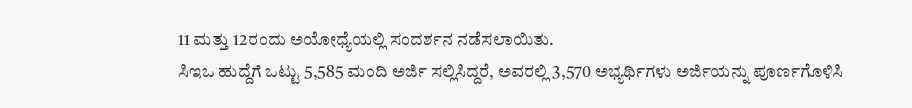11 ಮತ್ತು 12ರಂದು ಅಯೋಧ್ಯೆಯಲ್ಲಿ ಸಂದರ್ಶನ ನಡೆಸಲಾಯಿತು.
ಸಿಇಒ ಹುದ್ದೆಗೆ ಒಟ್ಟು 5,585 ಮಂದಿ ಅರ್ಜಿ ಸಲ್ಲಿಸಿದ್ದರೆ, ಅವರಲ್ಲಿ 3,570 ಅಭ್ಯರ್ಥಿಗಳು ಅರ್ಜಿಯನ್ನು ಪೂರ್ಣಗೊಳಿಸಿ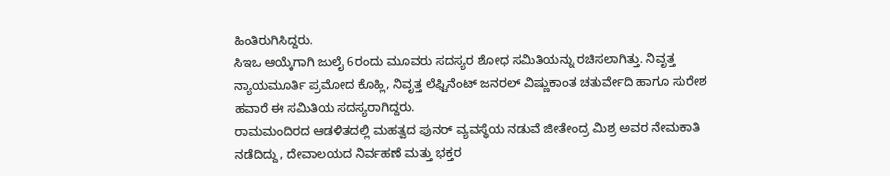ಹಿಂತಿರುಗಿಸಿದ್ದರು.
ಸಿಇಒ ಆಯ್ಕೆಗಾಗಿ ಜುಲೈ 6ರಂದು ಮೂವರು ಸದಸ್ಯರ ಶೋಧ ಸಮಿತಿಯನ್ನು ರಚಿಸಲಾಗಿತ್ತು. ನಿವೃತ್ತ ನ್ಯಾಯಮೂರ್ತಿ ಪ್ರಮೋದ ಕೊಹ್ಲಿ, ನಿವೃತ್ತ ಲೆಫ್ಟಿನೆಂಟ್‌ ಜನರಲ್‌ ವಿಷ್ಣುಕಾಂತ ಚತುರ್ವೇದಿ ಹಾಗೂ ಸುರೇಶ ಹವಾರೆ ಈ ಸಮಿತಿಯ ಸದಸ್ಯರಾಗಿದ್ದರು.
ರಾಮಮಂದಿರದ ಆಡಳಿತದಲ್ಲಿ ಮಹತ್ವದ ಪುನರ್‌ ವ್ಯವಸ್ಥೆಯ ನಡುವೆ ಜೀತೇಂದ್ರ ಮಿಶ್ರ ಅವರ ನೇಮಕಾತಿ ನಡೆದಿದ್ದು, ದೇವಾಲಯದ ನಿರ್ವಹಣೆ ಮತ್ತು ಭಕ್ತರ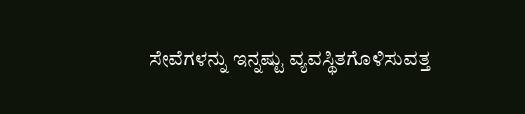ಸೇವೆಗಳನ್ನು ಇನ್ನಷ್ಟು ವ್ಯವಸ್ಥಿತಗೊಳಿಸುವತ್ತ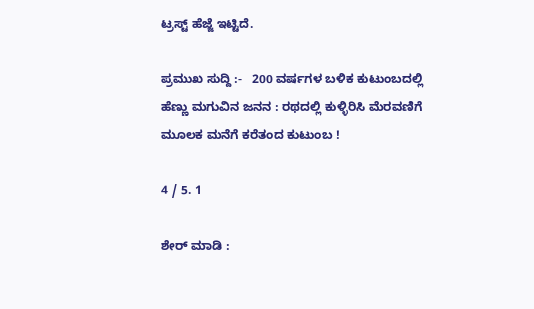ಟ್ರಸ್ಟ್‌ ಹೆಜ್ಜೆ ಇಟ್ಟಿದೆ.

ಪ್ರಮುಖ ಸುದ್ದಿ :-   200 ವರ್ಷಗಳ ಬಳಿಕ ಕುಟುಂಬದಲ್ಲಿ ಹೆಣ್ಣು ಮಗುವಿನ ಜನನ : ರಥದಲ್ಲಿ ಕುಳ್ಳಿರಿಸಿ ಮೆರವಣಿಗೆ ಮೂಲಕ ಮನೆಗೆ ಕರೆತಂದ ಕುಟುಂಬ !

4 / 5. 1

ಶೇರ್ ಮಾಡಿ :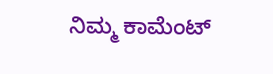ನಿಮ್ಮ ಕಾಮೆಂಟ್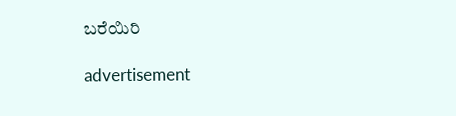ಬರೆಯಿರಿ

advertisement